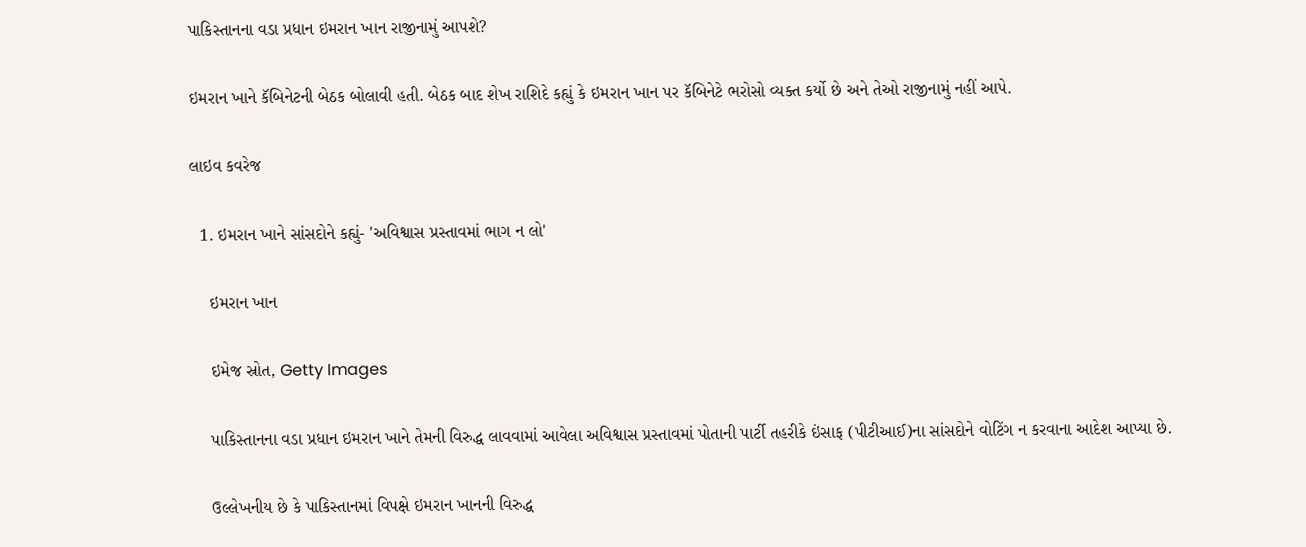પાકિસ્તાનના વડા પ્રધાન ઇમરાન ખાન રાજીનામું આપશે?

ઇમરાન ખાને કૅબિનેટની બેઠક બોલાવી હતી. બેઠક બાદ શેખ રાશિદે કહ્યું કે ઇમરાન ખાન પર કૅબિનેટે ભરોસો વ્યક્ત કર્યો છે અને તેઓ રાજીનામું નહીં આપે.

લાઇવ કવરેજ

  1. ઇમરાન ખાને સાંસદોને કહ્યું- 'અવિશ્વાસ પ્રસ્તાવમાં ભાગ ન લો'

    ઇમરાન ખાન

    ઇમેજ સ્રોત, Getty Images

    પાકિસ્તાનના વડા પ્રધાન ઇમરાન ખાને તેમની વિરુદ્ધ લાવવામાં આવેલા અવિશ્વાસ પ્રસ્તાવમાં પોતાની પાર્ટી તહરીકે ઇંસાફ (પીટીઆઈ)ના સાંસદોને વોટિંગ ન કરવાના આદેશ આપ્યા છે.

    ઉલ્લેખનીય છે કે પાકિસ્તાનમાં વિપક્ષે ઇમરાન ખાનની વિરુદ્ધ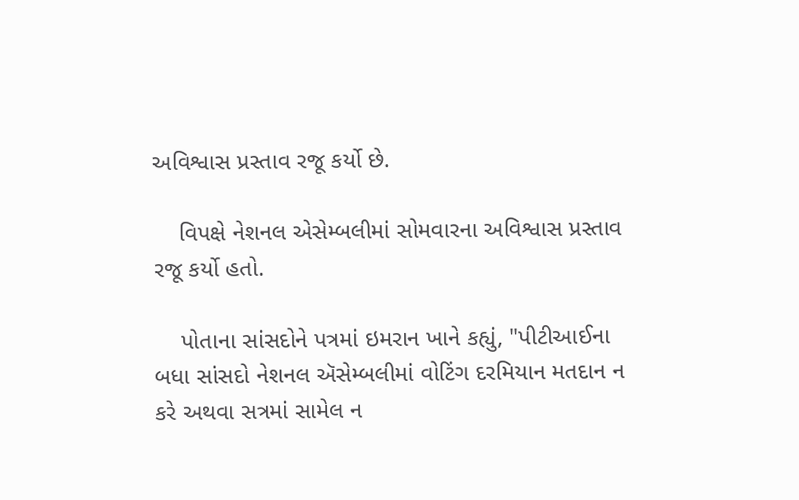અવિશ્વાસ પ્રસ્તાવ રજૂ કર્યો છે.

    વિપક્ષે નેશનલ એસેમ્બલીમાં સોમવારના અવિશ્વાસ પ્રસ્તાવ રજૂ કર્યો હતો.

    પોતાના સાંસદોને પત્રમાં ઇમરાન ખાને કહ્યું, "પીટીઆઈના બધા સાંસદો નેશનલ ઍસેમ્બલીમાં વોટિંગ દરમિયાન મતદાન ન કરે અથવા સત્રમાં સામેલ ન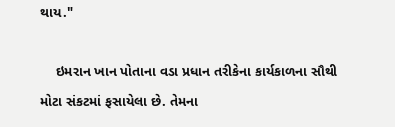થાય."

    ઇમરાન ખાન પોતાના વડા પ્રધાન તરીકેના કાર્યકાળના સૌથી મોટા સંકટમાં ફસાયેલા છે. તેમના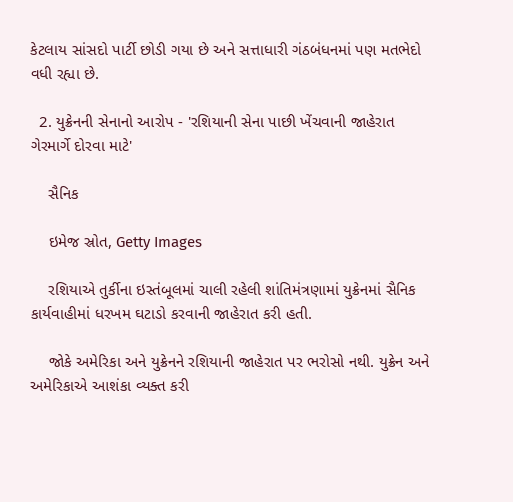કેટલાય સાંસદો પાર્ટી છોડી ગયા છે અને સત્તાધારી ગંઠબંધનમાં પણ મતભેદો વધી રહ્યા છે.

  2. યુક્રેનની સેનાનો આરોપ - 'રશિયાની સેના પાછી ખેંચવાની જાહેરાત ગેરમાર્ગે દોરવા માટે'

    સૈનિક

    ઇમેજ સ્રોત, Getty Images

    રશિયાએ તુર્કીના ઇસ્તંબૂલમાં ચાલી રહેલી શાંતિમંત્રણામાં યુક્રેનમાં સૈનિક કાર્યવાહીમાં ધરખમ ઘટાડો કરવાની જાહેરાત કરી હતી.

    જોકે અમેરિકા અને યુક્રેનને રશિયાની જાહેરાત પર ભરોસો નથી. યુક્રેન અને અમેરિકાએ આશંકા વ્યક્ત કરી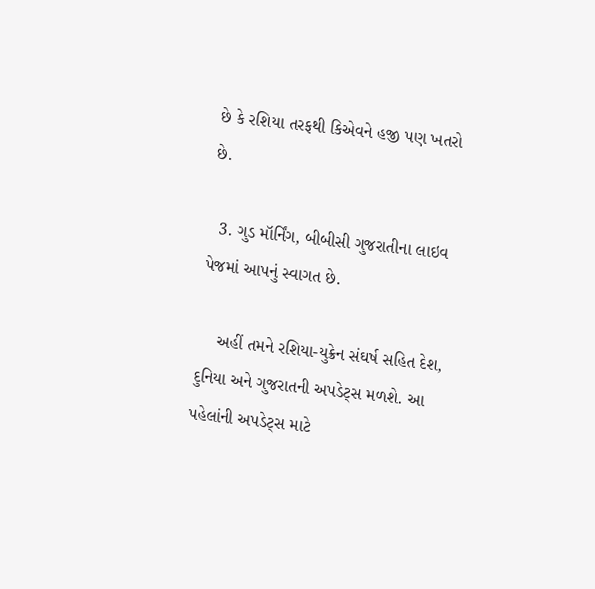છે કે રશિયા તરફથી કિએવને હજી પણ ખતરો છે.

  3. ગુડ મૉર્નિંગ, બીબીસી ગુજરાતીના લાઇવ પેજમાં આપનું સ્વાગત છે.

    અહીં તમને રશિયા-યુક્રેન સંઘર્ષ સહિત દેશ, દુનિયા અને ગુજરાતની અપડેટ્સ મળશે. આ પહેલાંની અપડેટ્સ માટે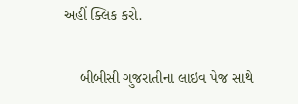અહીં ક્લિક કરો.

    બીબીસી ગુજરાતીના લાઇવ પેજ સાથે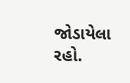જોડાયેલા રહો.